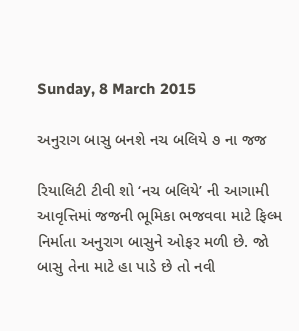Sunday, 8 March 2015

અનુરાગ બાસુ બનશે નચ બલિયે ૭ ના જજ

રિયાલિટી ટીવી શો ‘નચ બલિયે’ ની આગામી આવૃત્તિમાં જજની ભૂમિકા ભજવવા માટે ફિલ્મ નિર્માતા અનુરાગ બાસુને ઓફર મળી છે. જો બાસુ તેના માટે હા પાડે છે તો નવી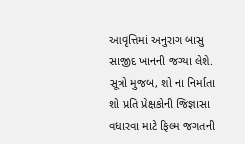આવૃત્તિમાં અનુરાગ બાસુ સાજીદ ખાનની જગ્યા લેશે. સૂત્રો મુજબ, શો ના નિર્માતા શો પ્રતિ પ્રેક્ષકોની જિજ્ઞાસા વધારવા માટે ફિલ્મ જગતની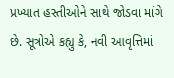પ્રખ્યાત હસ્તીઓને સાથે જોડવા માંગે છે. સૂત્રોએ કહ્યુ કે, નવી આવૃત્તિમાં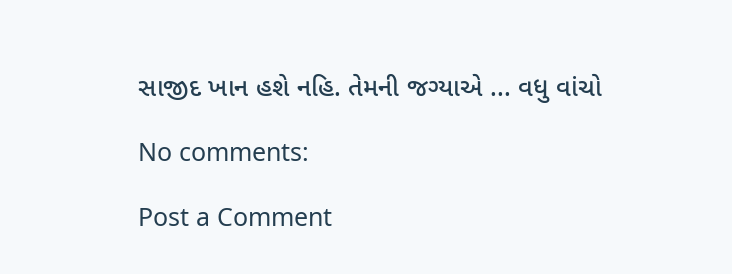સાજીદ ખાન હશે નહિ. તેમની જગ્યાએ ... વધુ વાંચો

No comments:

Post a Comment